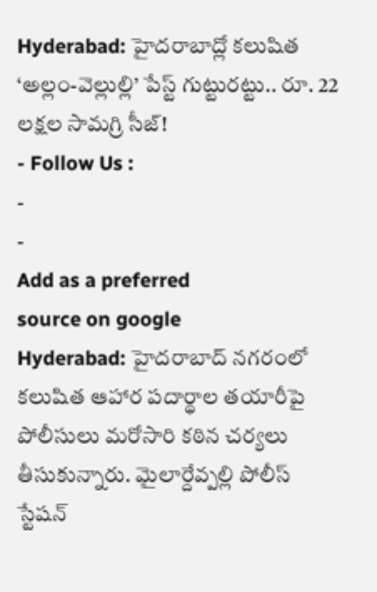Hyderabad: హైదరాబాద్లో కలుషిత ‘అల్లం-వెల్లుల్లి’ పేస్ట్ గుట్టురట్టు.. రూ. 22 లక్షల సామగ్రి సీజ్!
- Follow Us :
-
-
Add as a preferred
source on google
Hyderabad: హైదరాబాద్ నగరంలో కలుషిత ఆహార పదార్థాల తయారీపై పోలీసులు మరోసారి కఠిన చర్యలు తీసుకున్నారు. మైలార్దేవ్పల్లి పోలీస్ స్టేషన్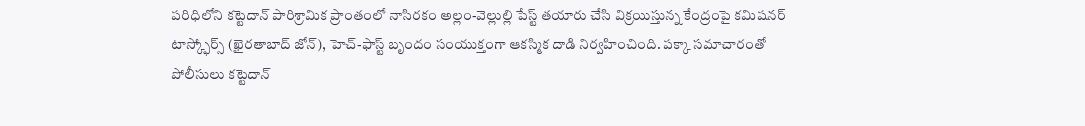పరిధిలోని కట్టెదాన్ పారిశ్రామిక ప్రాంతంలో నాసిరకం అల్లం-వెల్లుల్లి పేస్ట్ తయారు చేసి విక్రయిస్తున్న కేంద్రంపై కమిషనర్ టాస్క్ఫోర్స్ (ఖైరతాబాద్ జోన్), హెచ్-ఫాస్ట్ బృందం సంయుక్తంగా ఆకస్మిక దాడి నిర్వహించింది. పక్కా సమాచారంతో పోలీసులు కట్టెదాన్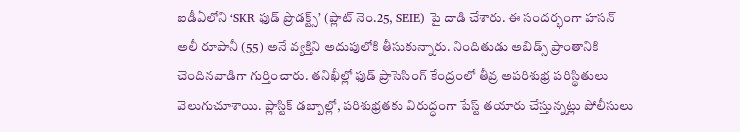ఐడీఏలోని ‘SKR ఫుడ్ ప్రొడక్ట్స్’ (ప్లాట్ నెం.25, SEIE) పై దాడి చేశారు. ఈ సందర్భంగా హసన్ అలీ రూపానీ (55) అనే వ్యక్తిని అదుపులోకి తీసుకున్నారు. నిందితుడు అబిడ్స్ ప్రాంతానికి చెందినవాడిగా గుర్తించారు. తనిఖీల్లో ఫుడ్ ప్రాసెసింగ్ కేంద్రంలో తీవ్ర అపరిశుభ్ర పరిస్థితులు వెలుగుచూశాయి. ప్లాస్టిక్ డబ్బాల్లో, పరిశుభ్రతకు విరుద్ధంగా పేస్ట్ తయారు చేస్తున్నట్లు పోలీసులు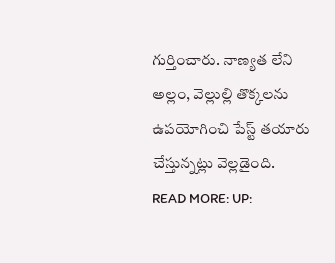గుర్తించారు. నాణ్యత లేని అల్లం, వెల్లుల్లి తొక్కలను ఉపయోగించి పేస్ట్ తయారు చేస్తున్నట్లు వెల్లడైంది.
READ MORE: UP: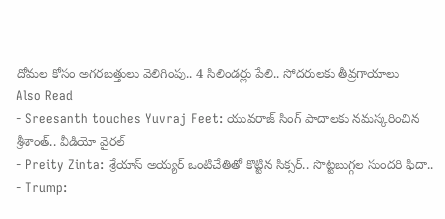దోమల కోసం అగరబత్తులు వెలిగింపు.. 4 సిలిండర్లు పేలి.. సోదరులకు తీవ్రగాయాలు
Also Read
- Sreesanth touches Yuvraj Feet: యువరాజ్ సింగ్ పాదాలకు నమస్కరించిన శ్రీశాంత్.. వీడియో వైరల్
- Preity Zinta: శ్రేయాస్ అయ్యర్ ఒంటిచేతితో కొట్టిన సిక్సర్.. సొట్టబుగ్గల సుందరి ఫిదా..
- Trump: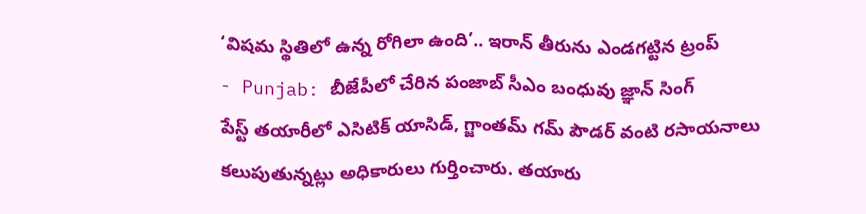‘విషమ స్థితిలో ఉన్న రోగిలా ఉంది’.. ఇరాన్ తీరును ఎండగట్టిన ట్రంప్
- Punjab: బీజేపీలో చేరిన పంజాబ్ సీఎం బంధువు జ్ఞాన్ సింగ్
పేస్ట్ తయారీలో ఎసిటిక్ యాసిడ్, గ్జాంతమ్ గమ్ పౌడర్ వంటి రసాయనాలు కలుపుతున్నట్లు అధికారులు గుర్తించారు. తయారు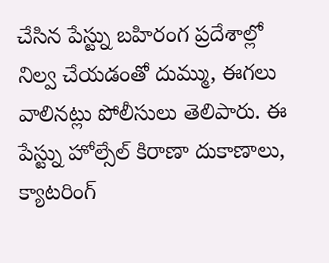చేసిన పేస్ట్ను బహిరంగ ప్రదేశాల్లో నిల్వ చేయడంతో దుమ్ము, ఈగలు వాలినట్లు పోలీసులు తెలిపారు. ఈ పేస్ట్ను హోల్సేల్ కిరాణా దుకాణాలు, క్యాటరింగ్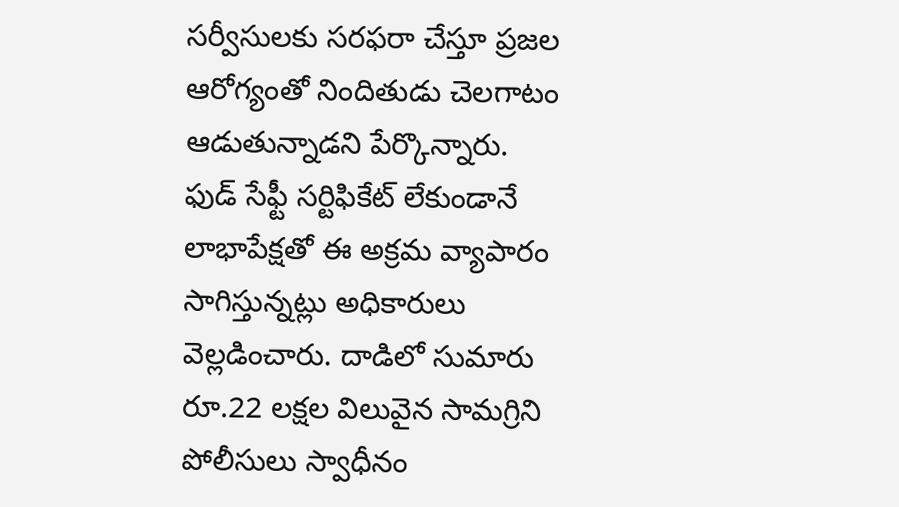సర్వీసులకు సరఫరా చేస్తూ ప్రజల ఆరోగ్యంతో నిందితుడు చెలగాటం ఆడుతున్నాడని పేర్కొన్నారు. ఫుడ్ సేఫ్టీ సర్టిఫికేట్ లేకుండానే లాభాపేక్షతో ఈ అక్రమ వ్యాపారం సాగిస్తున్నట్లు అధికారులు వెల్లడించారు. దాడిలో సుమారు రూ.22 లక్షల విలువైన సామగ్రిని పోలీసులు స్వాధీనం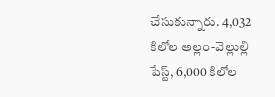చేసుకున్నారు. 4,032 కిలోల అల్లం-వెల్లుల్లి పేస్ట్, 6,000 కిలోల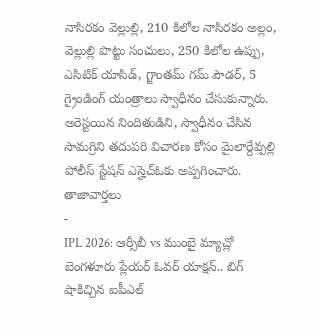నాసిరకం వెల్లుల్లి, 210 కిలోల నాసిరకం అల్లం, వెల్లుల్లి పొట్టు సంచులు, 250 కిలోల ఉప్పు, ఎసిటిక్ యాసిడ్, గ్జాంతమ్ గమ్ పౌడర్, 5 గ్రైండింగ్ యంత్రాలు స్వాధీనం చేసుకున్నారు. అరెస్టయిన నిందితుడిని, స్వాధీనం చేసిన సామగ్రిని తదుపరి విచారణ కోసం మైలార్దేవ్పల్లి పోలీస్ స్టేషన్ ఎస్హెచ్ఓకు అప్పగించారు.
తాజావార్తలు
-
IPL 2026: ఆర్సీబీ vs ముంబై మ్యాచ్లో బెంగళూరు ప్లేయర్ ఓవర్ యాక్షన్.. బిగ్ షాకిచ్చిన ఐపీఎల్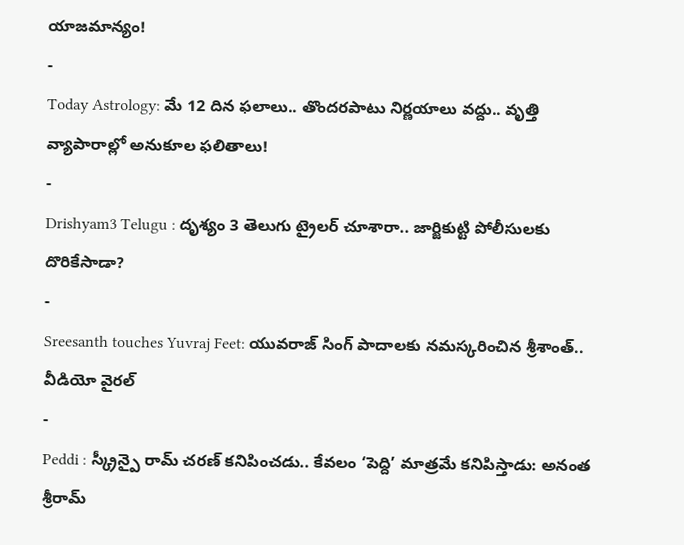యాజమాన్యం!
-
Today Astrology: మే 12 దిన ఫలాలు.. తొందరపాటు నిర్ణయాలు వద్దు.. వృత్తి వ్యాపారాల్లో అనుకూల ఫలితాలు!
-
Drishyam3 Telugu : దృశ్యం 3 తెలుగు ట్రైలర్ చూశారా.. జార్జికుట్టి పోలీసులకు దొరికేసాడా?
-
Sreesanth touches Yuvraj Feet: యువరాజ్ సింగ్ పాదాలకు నమస్కరించిన శ్రీశాంత్.. వీడియో వైరల్
-
Peddi : స్క్రీన్పై రామ్ చరణ్ కనిపించడు.. కేవలం ‘పెద్ది’ మాత్రమే కనిపిస్తాడు: అనంత శ్రీరామ్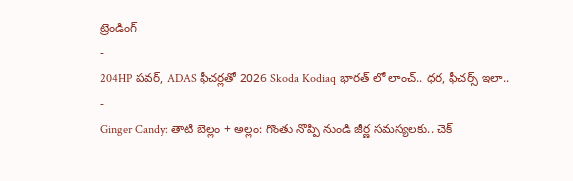ట్రెండింగ్
-
204HP పవర్, ADAS ఫీచర్లతో 2026 Skoda Kodiaq భారత్ లో లాంచ్.. ధర, ఫీచర్స్ ఇలా..
-
Ginger Candy: తాటి బెల్లం + అల్లం: గొంతు నొప్పి నుండి జీర్ణ సమస్యలకు.. చెక్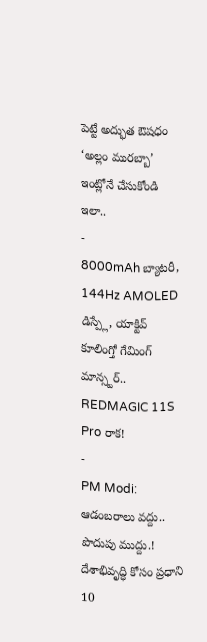పెట్టే అద్భుత ఔషధం ‘అల్లం మురబ్బా’ ఇంట్లోనే చేసుకోండి ఇలా..
-
8000mAh బ్యాటరీ, 144Hz AMOLED డిస్ప్లే, యాక్టివ్ కూలింగ్తో గేమింగ్ మాన్స్టర్.. REDMAGIC 11S Pro రాక!
-
PM Modi: ఆడంబరాలు వద్దు.. పొదుపు ముద్దు.! దేశాభివృద్ధి కోసం ప్రధాని 10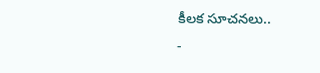కీలక సూచనలు..
-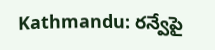Kathmandu: రన్వేపై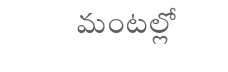మంటల్లో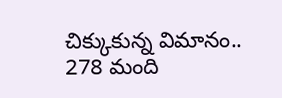చిక్కుకున్న విమానం.. 278 మంది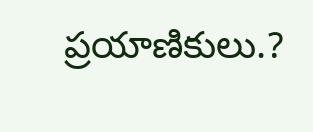ప్రయాణికులు.?